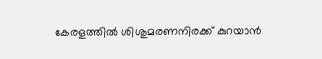കേരളത്തിൽ ശിശുമരണനിരക്ക് കുറയാൻ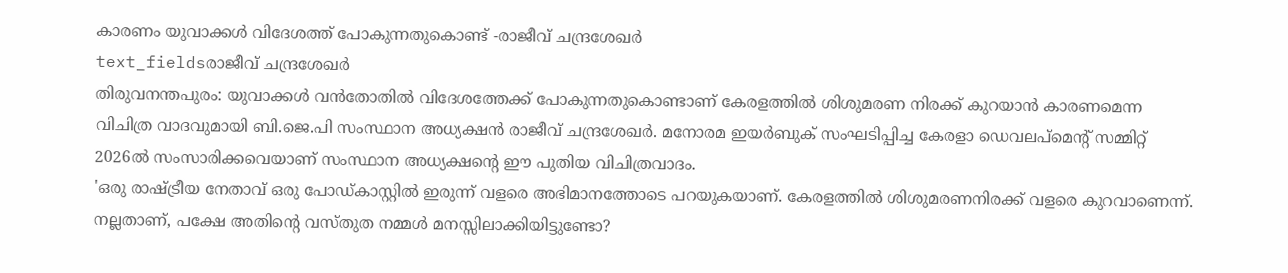കാരണം യുവാക്കൾ വിദേശത്ത് പോകുന്നതുകൊണ്ട് -രാജീവ് ചന്ദ്രശേഖർ
text_fieldsരാജീവ് ചന്ദ്രശേഖർ
തിരുവനന്തപുരം: യുവാക്കൾ വൻതോതിൽ വിദേശത്തേക്ക് പോകുന്നതുകൊണ്ടാണ് കേരളത്തിൽ ശിശുമരണ നിരക്ക് കുറയാൻ കാരണമെന്ന വിചിത്ര വാദവുമായി ബി.ജെ.പി സംസ്ഥാന അധ്യക്ഷൻ രാജീവ് ചന്ദ്രശേഖർ. മനോരമ ഇയർബുക് സംഘടിപ്പിച്ച കേരളാ ഡെവലപ്മെന്റ് സമ്മിറ്റ് 2026ൽ സംസാരിക്കവെയാണ് സംസ്ഥാന അധ്യക്ഷന്റെ ഈ പുതിയ വിചിത്രവാദം.
'ഒരു രാഷ്ട്രീയ നേതാവ് ഒരു പോഡ്കാസ്റ്റിൽ ഇരുന്ന് വളരെ അഭിമാനത്തോടെ പറയുകയാണ്. കേരളത്തിൽ ശിശുമരണനിരക്ക് വളരെ കുറവാണെന്ന്. നല്ലതാണ്, പക്ഷേ അതിന്റെ വസ്തുത നമ്മൾ മനസ്സിലാക്കിയിട്ടുണ്ടോ?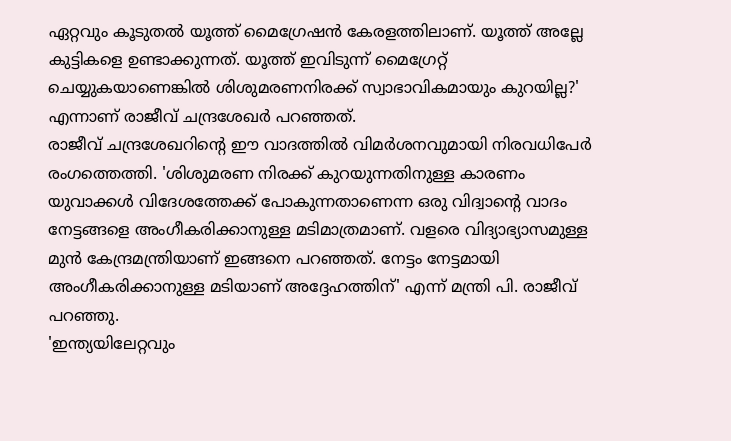ഏറ്റവും കൂടുതൽ യൂത്ത് മൈഗ്രേഷൻ കേരളത്തിലാണ്. യൂത്ത് അല്ലേ കുട്ടികളെ ഉണ്ടാക്കുന്നത്. യൂത്ത് ഇവിടുന്ന് മൈഗ്രേറ്റ് ചെയ്യുകയാണെങ്കിൽ ശിശുമരണനിരക്ക് സ്വാഭാവികമായും കുറയില്ല?' എന്നാണ് രാജീവ് ചന്ദ്രശേഖർ പറഞ്ഞത്.
രാജീവ് ചന്ദ്രശേഖറിന്റെ ഈ വാദത്തിൽ വിമർശനവുമായി നിരവധിപേർ രംഗത്തെത്തി. 'ശിശുമരണ നിരക്ക് കുറയുന്നതിനുള്ള കാരണം യുവാക്കൾ വിദേശത്തേക്ക് പോകുന്നതാണെന്ന ഒരു വിദ്വാന്റെ വാദം നേട്ടങ്ങളെ അംഗീകരിക്കാനുള്ള മടിമാത്രമാണ്. വളരെ വിദ്യാഭ്യാസമുള്ള മുൻ കേന്ദ്രമന്ത്രിയാണ് ഇങ്ങനെ പറഞ്ഞത്. നേട്ടം നേട്ടമായി അംഗീകരിക്കാനുള്ള മടിയാണ് അദ്ദേഹത്തിന്' എന്ന് മന്ത്രി പി. രാജീവ് പറഞ്ഞു.
'ഇന്ത്യയിലേറ്റവും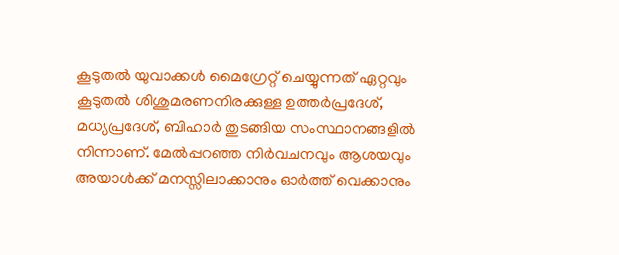കൂടുതൽ യുവാക്കൾ മൈഗ്രേറ്റ് ചെയ്യുന്നത് ഏറ്റവും കൂടുതൽ ശിശുമരണനിരക്കുള്ള ഉത്തർപ്രദേശ്, മധ്യപ്രദേശ്, ബിഹാർ തുടങ്ങിയ സംസ്ഥാനങ്ങളിൽ നിന്നാണ്. മേൽപ്പറഞ്ഞ നിർവചനവും ആശയവും അയാൾക്ക് മനസ്സിലാക്കാനും ഓർത്ത് വെക്കാനും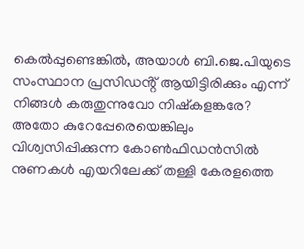കെൽപ്പുണ്ടെങ്കിൽ, അയാൾ ബി.ജെ.പിയുടെ സംസ്ഥാന പ്രസിഡൻ്റ് ആയിട്ടിരിക്കും എന്ന് നിങ്ങൾ കരുതുന്നുവോ നിഷ്കളങ്കരേ? അതോ കുറേപ്പേരെയെങ്കിലും വിശ്വസിപ്പിക്കുന്ന കോൺഫിഡൻസിൽ നുണകൾ എയറിലേക്ക് തള്ളി കേരളത്തെ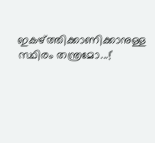ഇകഴ്ത്തിക്കാണിക്കാനുള്ള സ്ഥിരം തന്ത്രമോ...!'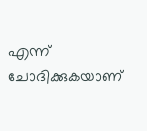എന്ന് ചോദിക്കുകയാണ്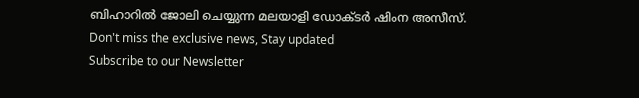ബിഹാറിൽ ജോലി ചെയ്യുന്ന മലയാളി ഡോക്ടർ ഷിംന അസീസ്.
Don't miss the exclusive news, Stay updated
Subscribe to our Newsletter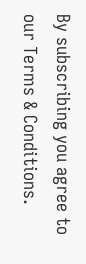By subscribing you agree to our Terms & Conditions.